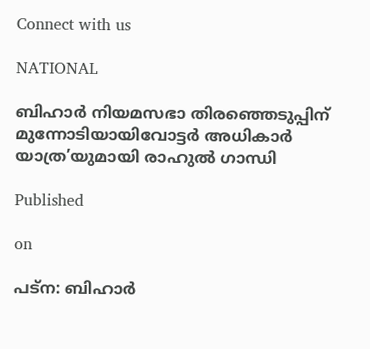Connect with us

NATIONAL

ബിഹാര്‍ നിയമസഭാ തിരഞ്ഞെടുപ്പിന് മുന്നോടിയായിവോട്ടര്‍ അധികാര്‍ യാത്ര’യുമായി രാഹുൽ ഗാന്ധി

Published

on

പട്‌ന: ബിഹാര്‍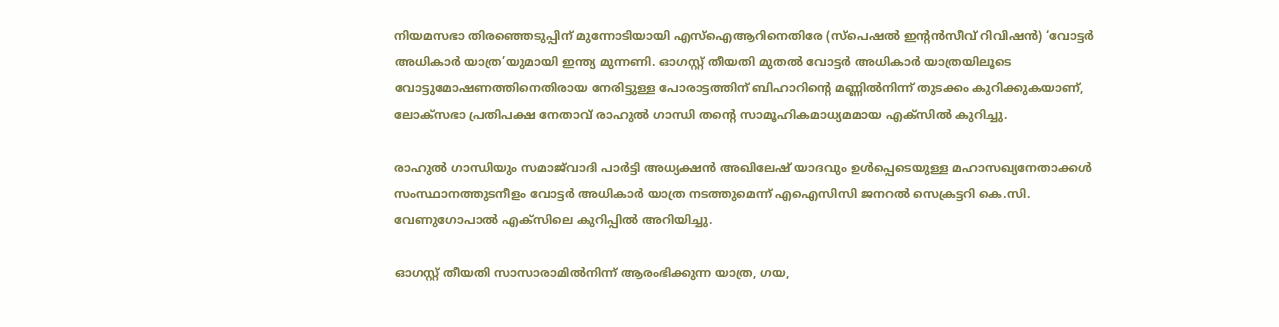നിയമസഭാ തിരഞ്ഞെടുപ്പിന് മുന്നോടിയായി എസ്‌ഐആറിനെതിരേ (സ്‌പെഷല്‍ ഇന്റന്‍സീവ് റിവിഷന്‍) ‘വോട്ടര്‍ അധികാര്‍ യാത്ര’യുമായി ഇന്ത്യ മുന്നണി. ഓഗസ്റ്റ് തീയതി മുതല്‍ വോട്ടര്‍ അധികാര്‍ യാത്രയിലൂടെ വോട്ടുമോഷണത്തിനെതിരായ നേരിട്ടുള്ള പോരാട്ടത്തിന് ബിഹാറിന്റെ മണ്ണില്‍നിന്ന് തുടക്കം കുറിക്കുകയാണ്, ലോക്‌സഭാ പ്രതിപക്ഷ നേതാവ് രാഹുല്‍ ഗാന്ധി തൻ്റെ സാമൂഹികമാധ്യമമായ എക്‌സില്‍ കുറിച്ചു.

രാഹുല്‍ ഗാന്ധിയും സമാജ്‌വാദി പാര്‍ട്ടി അധ്യക്ഷന്‍ അഖിലേഷ് യാദവും ഉള്‍പ്പെടെയുള്ള മഹാസഖ്യനേതാക്കള്‍ സംസ്ഥാനത്തുടനീളം വോട്ടര്‍ അധികാര്‍ യാത്ര നടത്തുമെന്ന് എഐസിസി ജനറല്‍ സെക്രട്ടറി കെ.സി. വേണുഗോപാല്‍ എക്‌സിലെ കുറിപ്പില്‍ അറിയിച്ചു.

ഓഗസ്റ്റ് തീയതി സാസാരാമില്‍നിന്ന് ആരംഭിക്കുന്ന യാത്ര, ഗയ,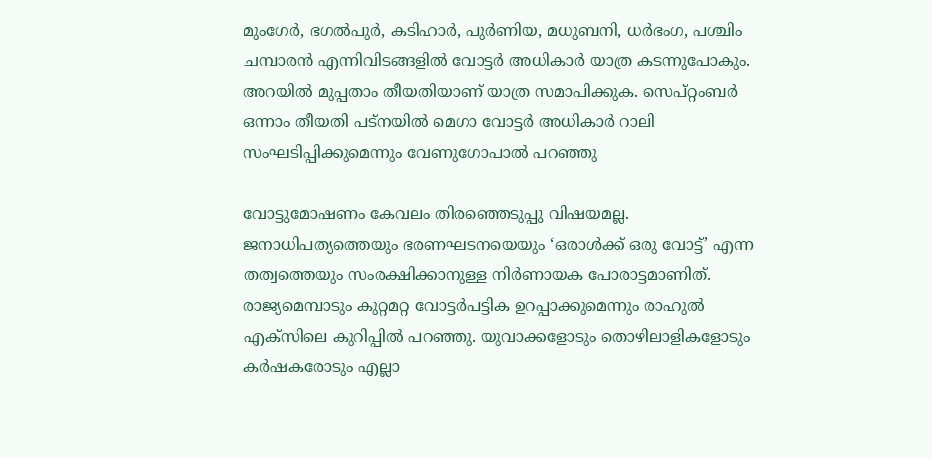മുംഗേര്‍, ഭഗല്‍പുര്‍, കടിഹാര്‍, പുര്‍ണിയ, മധുബനി, ധര്‍ഭംഗ, പശ്ചിം ചമ്പാരന്‍ എന്നിവിടങ്ങളില്‍ വോട്ടര്‍ അധികാര്‍ യാത്ര കടന്നുപോകും. അറയില്‍ മുപ്പതാം തീയതിയാണ് യാത്ര സമാപിക്കുക. സെപ്റ്റംബര്‍ ഒന്നാം തീയതി പട്‌നയില്‍ മെഗാ വോട്ടര്‍ അധികാര്‍ റാലി സംഘടിപ്പിക്കുമെന്നും വേണുഗോപാല്‍ പറഞ്ഞു

വോട്ടുമോഷണം കേവലം തിരഞ്ഞെടുപ്പു വിഷയമല്ല. ജനാധിപത്യത്തെയും ഭരണഘടനയെയും ‘ഒരാള്‍ക്ക് ഒരു വോട്ട്’ എന്ന തത്വത്തെയും സംരക്ഷിക്കാനുള്ള നിര്‍ണായക പോരാട്ടമാണിത്. രാജ്യമെമ്പാടും കുറ്റമറ്റ വോട്ടര്‍പട്ടിക ഉറപ്പാക്കുമെന്നും രാഹുല്‍ എക്‌സിലെ കുറിപ്പില്‍ പറഞ്ഞു. യുവാക്കളോടും തൊഴിലാളികളോടും കര്‍ഷകരോടും എല്ലാ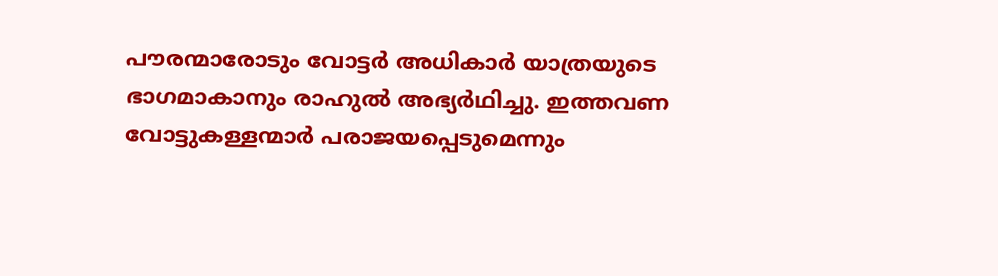പൗരന്മാരോടും വോട്ടര്‍ അധികാര്‍ യാത്രയുടെ ഭാഗമാകാനും രാഹുല്‍ അഭ്യര്‍ഥിച്ചു. ഇത്തവണ വോട്ടുകള്ളന്മാര്‍ പരാജയപ്പെടുമെന്നും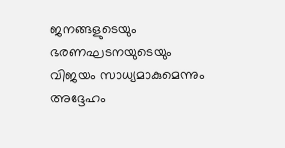ജനങ്ങളുടെയും ഭരണഘടനയുടെയും വിജയം സാധ്യമാകുമെന്നും അദ്ദേഹം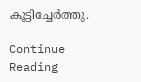കൂട്ടിച്ചേര്‍ത്തു.

Continue Reading